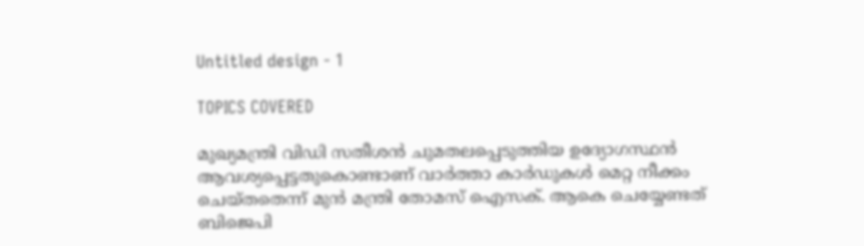Untitled design - 1

TOPICS COVERED

മുഖ്യമന്ത്രി വിഡി സതീശന്‍ ചുമതലപ്പെടുത്തിയ ഉദ്യോഗസ്ഥൻ ആവശ്യപ്പെട്ടതുകൊണ്ടാണ് വാര്‍ത്താ കാര്‍ഡുകള്‍ മെറ്റ നീക്കം ചെയ്തതെന്ന് മുന്‍ മന്ത്രി തോമസ് ഐസക്. ആകെ ചെയ്യേണ്ടത് ബിജെപി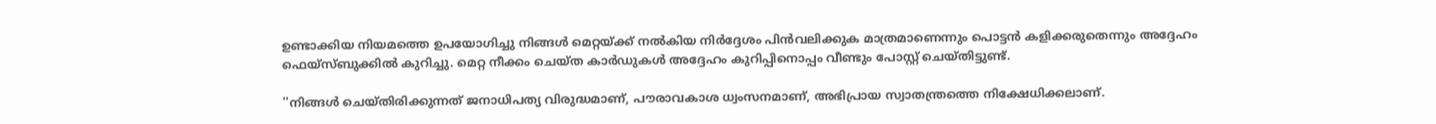ഉണ്ടാക്കിയ നിയമത്തെ ഉപയോഗിച്ചു നിങ്ങൾ മെറ്റയ്ക്ക് നൽകിയ നിർദ്ദേശം പിൻവലിക്കുക മാത്രമാണെന്നും പൊട്ടൻ കളിക്കരുതെന്നും അദ്ദേഹം ഫെയ്സ്ബുക്കില്‍ കുറിച്ചു. മെറ്റ നീക്കം ചെയ്ത കാർഡുകൾ അദ്ദേഹം കുറിപ്പിനൊപ്പം വീണ്ടും പോസ്റ്റ് ചെയ്തിട്ടുണ്ട്.

''നിങ്ങൾ ചെയ്തിരിക്കുന്നത് ജനാധിപത്യ വിരുദ്ധമാണ്, പൗരാവകാശ ധ്വംസനമാണ്, അഭിപ്രായ സ്വാതന്ത്രത്തെ നിക്ഷേധിക്കലാണ്.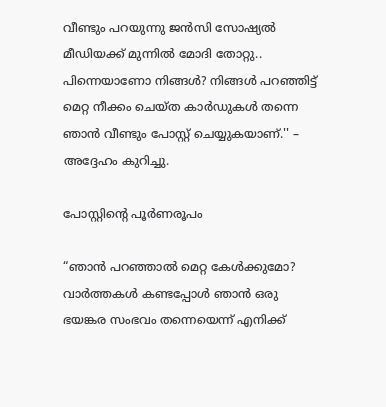വീണ്ടും പറയുന്നു ജൻസി സോഷ്യൽ മീഡിയക്ക് മുന്നിൽ മോദി തോറ്റു.. പിന്നെയാണോ നിങ്ങൾ? നിങ്ങൾ പറഞ്ഞിട്ട് മെറ്റ നീക്കം ചെയ്ത കാർഡുകൾ തന്നെ ഞാൻ വീണ്ടും പോസ്റ്റ് ചെയ്യുകയാണ്.'' – അദ്ദേഹം കുറിച്ചു.

പോസ്റ്റിന്‍റെ പൂര്‍ണരൂപം

“ഞാൻ പറഞ്ഞാൽ മെറ്റ കേൾക്കുമോ? വാർത്തകൾ കണ്ടപ്പോൾ ഞാൻ ഒരു ഭയങ്കര സംഭവം തന്നെയെന്ന് എനിക്ക്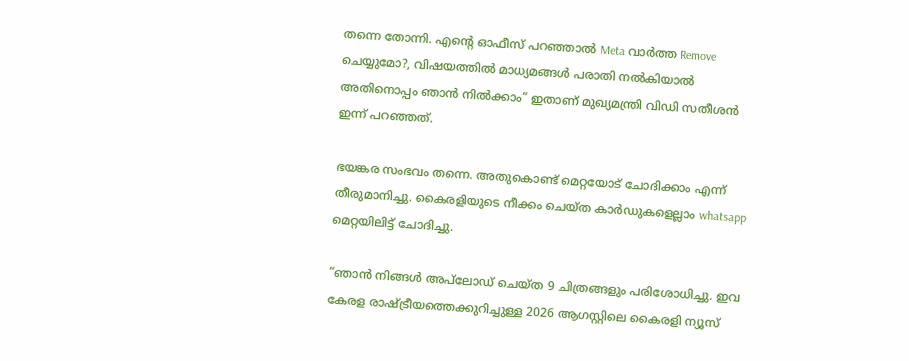തന്നെ തോന്നി. എൻ്റെ ഓഫീസ് പറഞ്ഞാൽ Meta വാർത്ത Remove ചെയ്യുമോ?, വിഷയത്തിൽ മാധ്യമങ്ങൾ പരാതി നൽകിയാൽ അതിനൊപ്പം ഞാൻ നിൽക്കാം” ഇതാണ് മുഖ്യമന്ത്രി വിഡി സതീശൻ ഇന്ന് പറഞ്ഞത്.

ഭയങ്കര സംഭവം തന്നെ. അതുകൊണ്ട് മെറ്റയോട് ചോദിക്കാം എന്ന് തീരുമാനിച്ചു. കൈരളിയുടെ നീക്കം ചെയ്ത കാർഡുകളെല്ലാം whatsapp മെറ്റയിലിട്ട് ചോദിച്ചു.

“ഞാൻ നിങ്ങൾ അപ്‌ലോഡ് ചെയ്ത 9 ചിത്രങ്ങളും പരിശോധിച്ചു. ഇവ കേരള രാഷ്ട്രീയത്തെക്കുറിച്ചുള്ള 2026 ആഗസ്റ്റിലെ കൈരളി ന്യൂസ്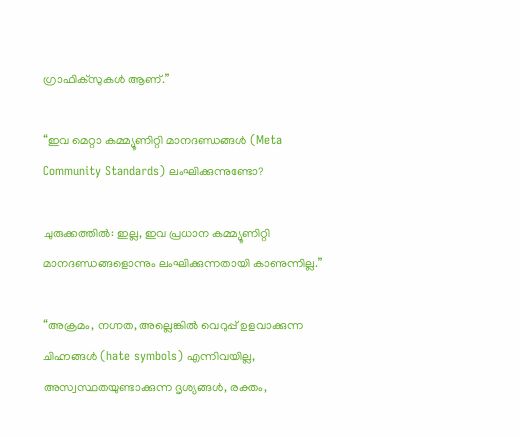ഗ്രാഫിക്സുകൾ ആണ്.”

“ഇവ മെറ്റാ കമ്മ്യൂണിറ്റി മാനദണ്ഡങ്ങൾ (Meta Community Standards) ലംഘിക്കുന്നുണ്ടോ?

ചുരുക്കത്തിൽ: ഇല്ല, ഇവ പ്രധാന കമ്മ്യൂണിറ്റി മാനദണ്ഡങ്ങളൊന്നും ലംഘിക്കുന്നതായി കാണുന്നില്ല.”

“അക്രമം, നഗ്നത, അല്ലെങ്കിൽ വെറുപ്പ് ഉളവാക്കുന്ന ചിഹ്നങ്ങൾ (hate symbols) എന്നിവയില്ല, അസ്വസ്ഥതയുണ്ടാക്കുന്ന ദൃശ്യങ്ങൾ, രക്തം,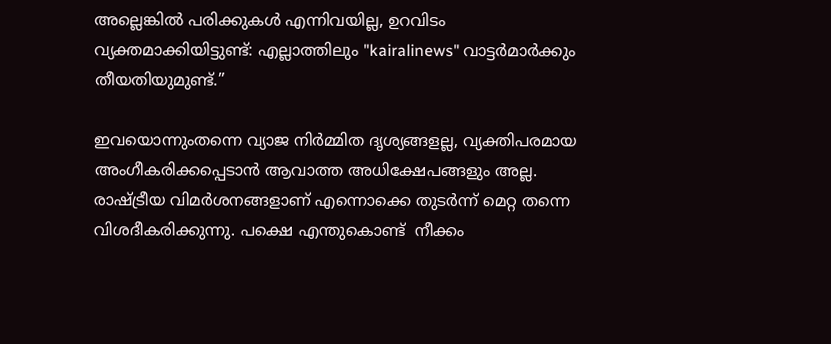അല്ലെങ്കിൽ പരിക്കുകൾ എന്നിവയില്ല, ഉറവിടം വ്യക്തമാക്കിയിട്ടുണ്ട്: എല്ലാത്തിലും "kairalinews" വാട്ടർമാർക്കും തീയതിയുമുണ്ട്.”

ഇവയൊന്നുംതന്നെ വ്യാജ നിർമ്മിത ദൃശ്യങ്ങളല്ല, വ്യക്തിപരമായ അംഗീകരിക്കപ്പെടാൻ ആവാത്ത അധിക്ഷേപങ്ങളും അല്ല. രാഷ്ട്രീയ വിമർശനങ്ങളാണ് എന്നൊക്കെ തുടർന്ന് മെറ്റ തന്നെ വിശദീകരിക്കുന്നു. പക്ഷെ എന്തുകൊണ്ട്  നീക്കം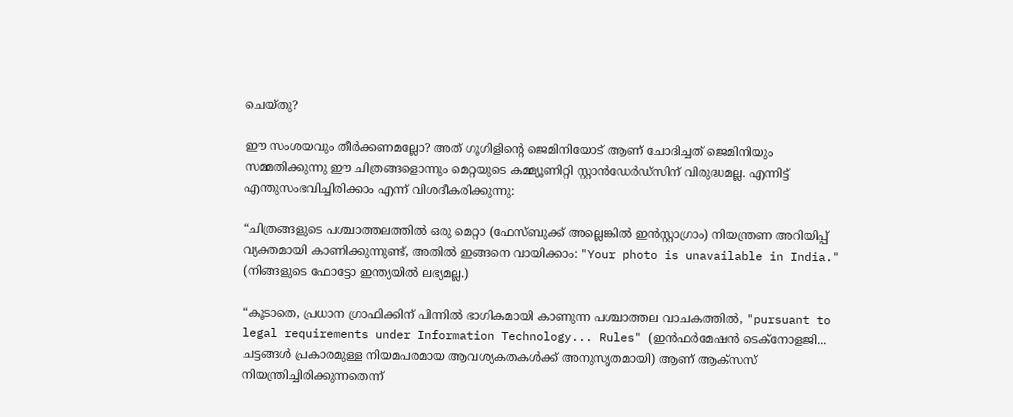ചെയ്തു?

ഈ സംശയവും തീർക്കണമല്ലോ? അത് ഗൂഗിളിന്റെ ജെമിനിയോട് ആണ് ചോദിച്ചത് ജെമിനിയും സമ്മതിക്കുന്നു ഈ ചിത്രങ്ങളൊന്നും മെറ്റയുടെ കമ്മ്യൂണിറ്റി സ്റ്റാൻഡേർഡ്‌സിന് വിരുദ്ധമല്ല. എന്നിട്ട് എന്തുസംഭവിച്ചിരിക്കാം എന്ന് വിശദീകരിക്കുന്നു:

“ചിത്രങ്ങളുടെ പശ്ചാത്തലത്തിൽ ഒരു മെറ്റാ (ഫേസ്ബുക്ക് അല്ലെങ്കിൽ ഇൻസ്റ്റാഗ്രാം) നിയന്ത്രണ അറിയിപ്പ് വ്യക്തമായി കാണിക്കുന്നുണ്ട്, അതിൽ ഇങ്ങനെ വായിക്കാം: "Your photo is unavailable in India." (നിങ്ങളുടെ ഫോട്ടോ ഇന്ത്യയിൽ ലഭ്യമല്ല.)

“കൂടാതെ, പ്രധാന ഗ്രാഫിക്കിന് പിന്നിൽ ഭാഗികമായി കാണുന്ന പശ്ചാത്തല വാചകത്തിൽ, "pursuant to legal requirements under Information Technology... Rules" (ഇൻഫർമേഷൻ ടെക്നോളജി... ചട്ടങ്ങൾ പ്രകാരമുള്ള നിയമപരമായ ആവശ്യകതകൾക്ക് അനുസൃതമായി) ആണ് ആക്‌സസ് നിയന്ത്രിച്ചിരിക്കുന്നതെന്ന്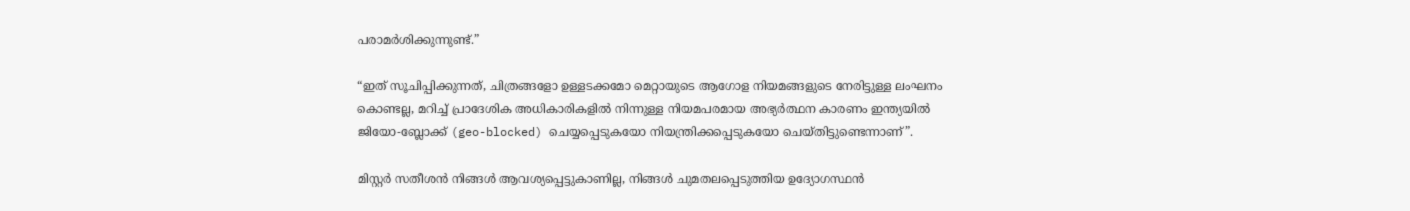പരാമർശിക്കുന്നുണ്ട്.”

“ഇത് സൂചിപ്പിക്കുന്നത്, ചിത്രങ്ങളോ ഉള്ളടക്കമോ മെറ്റായുടെ ആഗോള നിയമങ്ങളുടെ നേരിട്ടുള്ള ലംഘനം കൊണ്ടല്ല, മറിച്ച് പ്രാദേശിക അധികാരികളിൽ നിന്നുള്ള നിയമപരമായ അഭ്യർത്ഥന കാരണം ഇന്ത്യയിൽ ജിയോ-ബ്ലോക്ക് (geo-blocked) ചെയ്യപ്പെടുകയോ നിയന്ത്രിക്കപ്പെടുകയോ ചെയ്തിട്ടുണ്ടെന്നാണ്”.

മിസ്റ്റർ സതീശൻ നിങ്ങൾ ആവശ്യപ്പെട്ടുകാണില്ല, നിങ്ങൾ ചുമതലപ്പെടുത്തിയ ഉദ്യോഗസ്ഥൻ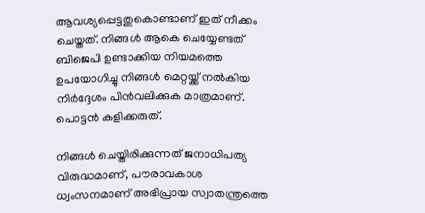ആവശ്യപ്പെട്ടതുകൊണ്ടാണ് ഇത് നീക്കം ചെയ്തത്. നിങ്ങൾ ആകെ ചെയ്യേണ്ടത് ബിജെപി ഉണ്ടാക്കിയ നിയമത്തെ ഉപയോഗിച്ചു നിങ്ങൾ മെറ്റയ്ക്ക് നൽകിയ നിർദ്ദേശം പിൻവലിക്കുക മാത്രമാണ്. പൊട്ടൻ കളിക്കരുത്.

നിങ്ങൾ ചെയ്തിരിക്കുന്നത് ജനാധിപത്യ വിരുദ്ധമാണ്, പൗരാവകാശ ധ്വംസനമാണ് അഭിപ്രായ സ്വാതന്ത്രത്തെ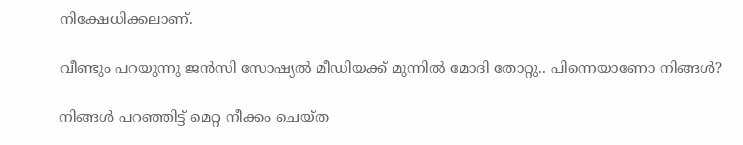നിക്ഷേധിക്കലാണ്.

വീണ്ടും പറയുന്നു ജൻസി സോഷ്യൽ മീഡിയക്ക് മുന്നിൽ മോദി തോറ്റു.. പിന്നെയാണോ നിങ്ങൾ?

നിങ്ങൾ പറഞ്ഞിട്ട് മെറ്റ നീക്കം ചെയ്ത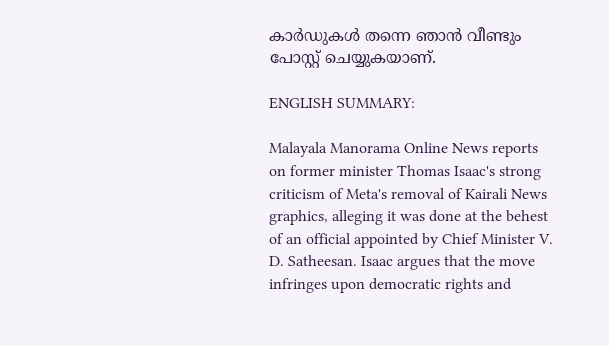കാർഡുകൾ തന്നെ ഞാൻ വീണ്ടും പോസ്റ്റ് ചെയ്യുകയാണ്.

ENGLISH SUMMARY:

Malayala Manorama Online News reports on former minister Thomas Isaac's strong criticism of Meta's removal of Kairali News graphics, alleging it was done at the behest of an official appointed by Chief Minister V. D. Satheesan. Isaac argues that the move infringes upon democratic rights and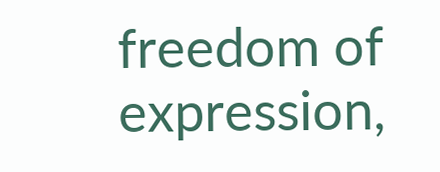freedom of expression,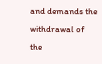and demands the withdrawal of the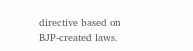directive based on BJP-created laws.